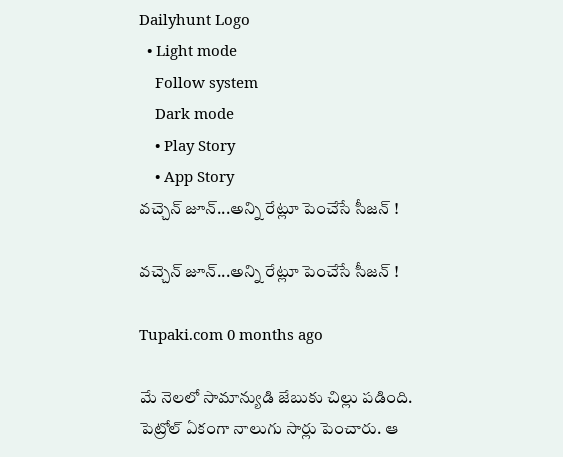Dailyhunt Logo
  • Light mode
    Follow system
    Dark mode
    • Play Story
    • App Story
వచ్చెన్ జూన్...అన్ని రేట్లూ పెంచేసే సీజన్ !

వచ్చెన్ జూన్...అన్ని రేట్లూ పెంచేసే సీజన్ !

Tupaki.com 0 months ago

మే నెలలో సామాన్యుడి జేబుకు చిల్లు పడింది. పెట్రోల్ ఏకంగా నాలుగు సార్లు పెంచారు. ఆ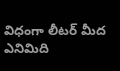విధంగా లీటర్ మీద ఎనిమిది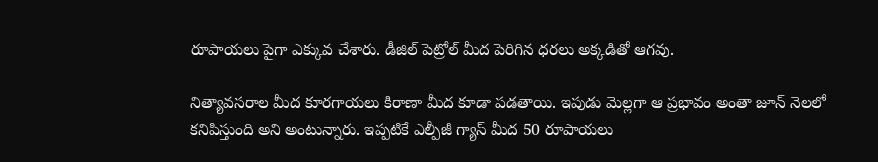రూపాయలు పైగా ఎక్కువ చేశారు. డీజిల్ పెట్రోల్ మీద పెరిగిన ధరలు అక్కడితో ఆగవు.

నిత్యావసరాల మీద కూరగాయలు కిరాణా మీద కూడా పడతాయి. ఇపుడు మెల్లగా ఆ ప్రభావం అంతా జూన్ నెలలో కనిపిస్తుంది అని అంటున్నారు. ఇప్పటికే ఎల్పీజీ గ్యాస్ మీద 50 రూపాయలు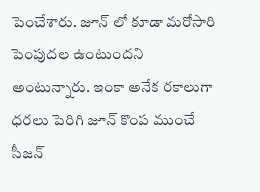పెంచేశారు. జూన్ లో కూడా మరోసారి పెంపుదల ఉంటుందని అంటున్నారు. ఇంకా అనేక రకాలుగా ధరలు పెరిగి జూన్ కొంప ముంచే సీజన్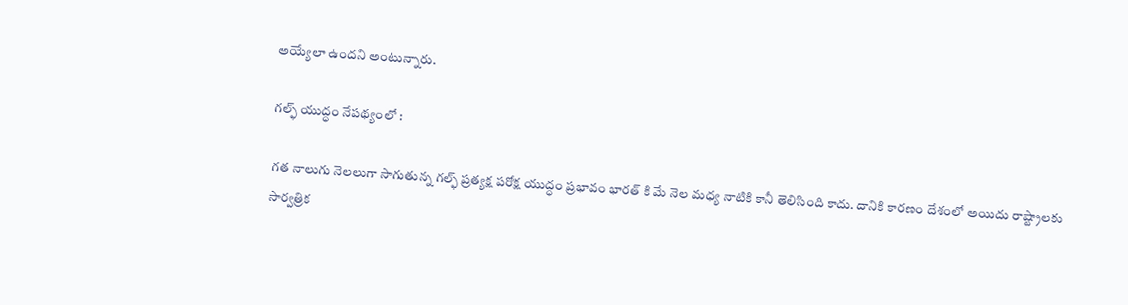అయ్యేలా ఉందని అంటున్నారు.

గల్ఫ్ యుద్ధం నేపథ్యంలో :

గత నాలుగు నెలలుగా సాగుతున్న గల్ఫ్ ప్రత్యక్ష పరోక్ష యుద్ధం ప్రభావం భారత్ కి మే నెల మధ్య నాటికి కానీ తెలిసింది కాదు. దానికి కారణం దేశంలో అయిదు రాష్ట్రాలకు సార్వత్రిక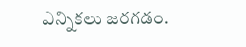ఎన్నికలు జరగడం.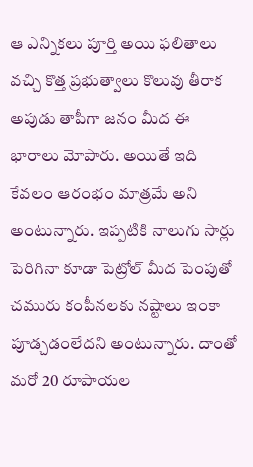ఆ ఎన్నికలు పూర్తి అయి ఫలితాలు వచ్చి కొత్త ప్రభుత్వాలు కొలువు తీరాక అపుడు తాపీగా జనం మీద ఈ భారాలు మోపారు. అయితే ఇది కేవలం ఆరంభం మాత్రమే అని అంటున్నారు. ఇప్పటికి నాలుగు సార్లు పెరిగినా కూడా పెట్రోల్ మీద పెంపుతో చమురు కంపీనలకు నష్టాలు ఇంకా పూడ్చడంలేదని అంటున్నారు. దాంతో మరో 20 రూపాయల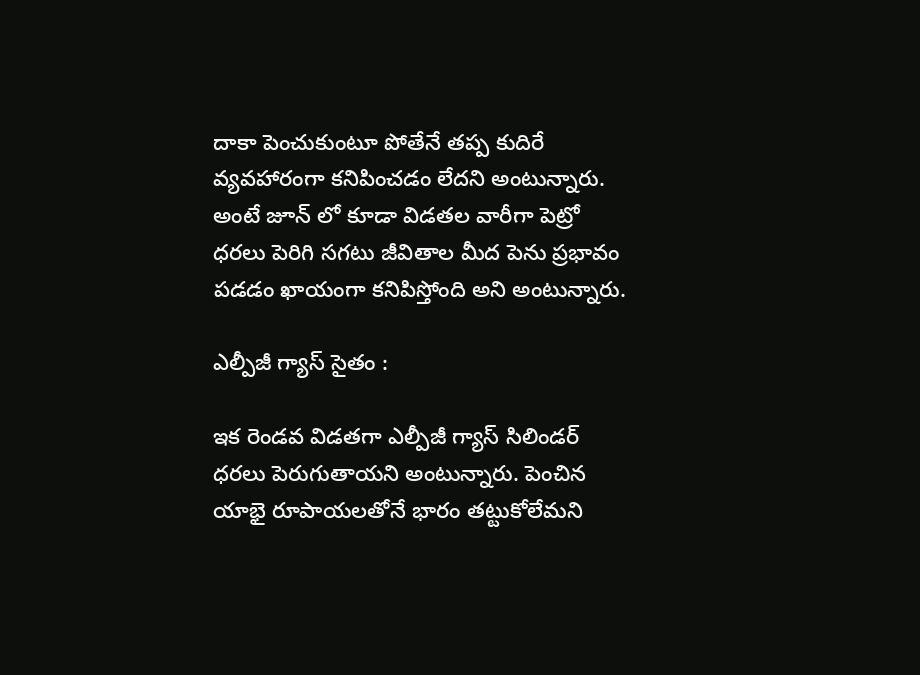దాకా పెంచుకుంటూ పోతేనే తప్ప కుదిరే వ్యవహారంగా కనిపించడం లేదని అంటున్నారు. అంటే జూన్ లో కూడా విడతల వారీగా పెట్రో ధరలు పెరిగి సగటు జీవితాల మీద పెను ప్రభావం పడడం ఖాయంగా కనిపిస్తోంది అని అంటున్నారు.

ఎల్పీజీ గ్యాస్ సైతం :

ఇక రెండవ విడతగా ఎల్పీజీ గ్యాస్ సిలిండర్ ధరలు పెరుగుతాయని అంటున్నారు. పెంచిన యాభై రూపాయలతోనే భారం తట్టుకోలేమని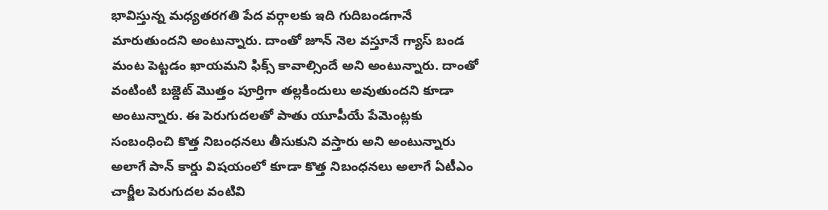భావిస్తున్న మధ్యతరగతి పేద వర్గాలకు ఇది గుదిబండగానే మారుతుందని అంటున్నారు. దాంతో జూన్ నెల వస్తూనే గ్యాస్ బండ మంట పెట్టడం ఖాయమని ఫిక్స్ కావాల్సిందే అని అంటున్నారు. దాంతో వంటింటి బజ్డెట్ మొత్తం పూర్తిగా తల్లకిందులు అవుతుందని కూడా అంటున్నారు. ఈ పెరుగుదలతో పాతు యూపీయే పేమెంట్లకు సంబంధించి కొత్త నిబంధనలు తీసుకుని వస్తారు అని అంటున్నారు అలాగే పాన్ కార్డు విషయంలో కూడా కొత్త నిబంధనలు అలాగే ఏటీఎం చార్జీల పెరుగుదల వంటివి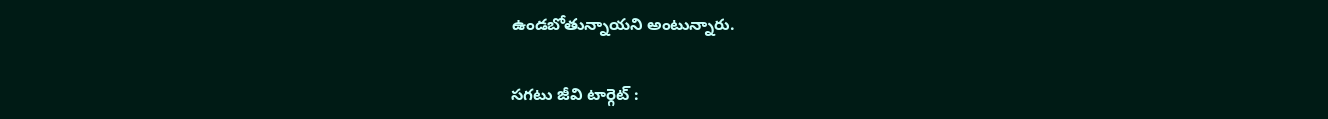ఉండబోతున్నాయని అంటున్నారు.

సగటు జీవి టార్గెట్ :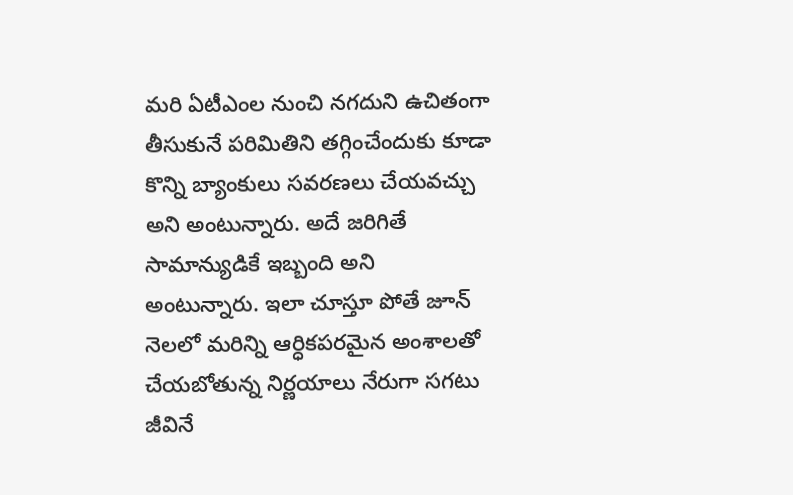మరి ఏటీఎంల నుంచి నగదుని ఉచితంగా తీసుకునే పరిమితిని తగ్గించేందుకు కూడా కొన్ని బ్యాంకులు సవరణలు చేయవచ్చు అని అంటున్నారు. అదే జరిగితే సామాన్యుడికే ఇబ్బంది అని అంటున్నారు. ఇలా చూస్తూ పోతే జూన్ నెలలో మరిన్ని ఆర్ధికపరమైన అంశాలతో చేయబోతున్న నిర్ణయాలు నేరుగా సగటు జీవినే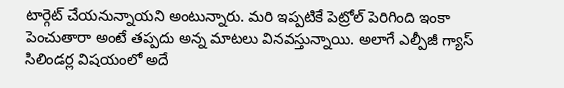టార్గెట్ చేయనున్నాయని అంటున్నారు. మరి ఇప్పటికే పెట్రోల్ పెరిగింది ఇంకా పెంచుతారా అంటే తప్పదు అన్న మాటలు వినవస్తున్నాయి. అలాగే ఎల్పీజీ గ్యాస్ సిలిండర్ల విషయంలో అదే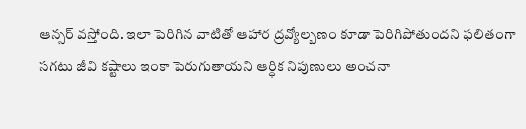ఆన్సర్ వస్తోంది. ఇలా పెరిగిన వాటితో ఆహార ద్రవ్యోల్బణం కూడా పెరిగిపోతుందని ఫలితంగా సగటు జీవి కష్టాలు ఇంకా పెరుగుతాయని ఆర్ధిక నిపుణులు అంచనా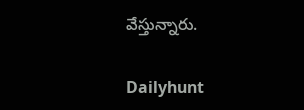వేస్తున్నారు.

Dailyhunt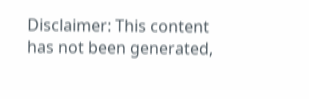Disclaimer: This content has not been generated,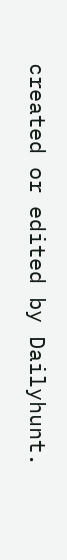created or edited by Dailyhunt.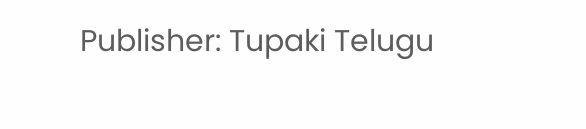Publisher: Tupaki Telugu